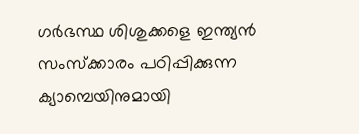ഗര്‍ഭസ്ഥ ശിശുക്കളെ ഇന്ത്യന്‍ സംസ്ക്കാരം പഠിപ്പിക്കുന്ന ക്യാമ്പെയിനുമായി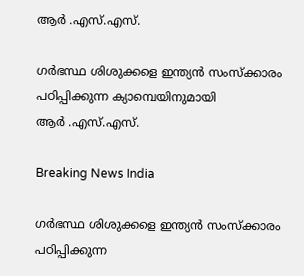ആര്‍ ‍.എസ്.എസ്.

ഗര്‍ഭസ്ഥ ശിശുക്കളെ ഇന്ത്യന്‍ സംസ്ക്കാരം പഠിപ്പിക്കുന്ന ക്യാമ്പെയിനുമായി ആര്‍ ‍.എസ്.എസ്.

Breaking News India

ഗര്‍ഭസ്ഥ ശിശുക്കളെ ഇന്ത്യന്‍ സംസ്ക്കാരം പഠിപ്പിക്കുന്ന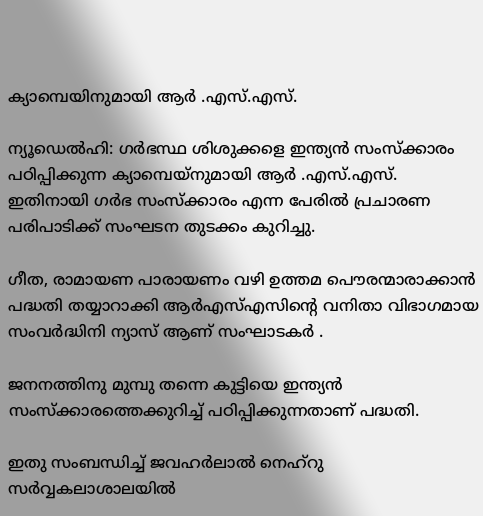ക്യാമ്പെയിനുമായി ആര്‍ ‍.എസ്.എസ്.

ന്യൂഡെല്‍ഹി: ഗര്‍ഭസ്ഥ ശിശുക്കളെ ഇന്ത്യന്‍ സംസ്ക്കാരം പഠിപ്പിക്കുന്ന ക്യാമ്പെയ്നുമായി ആര്‍ ‍.എസ്.എസ്. ഇതിനായി ഗര്‍ഭ സംസ്ക്കാരം എന്ന പേരില്‍ പ്രചാരണ പരിപാടിക്ക് സംഘടന തുടക്കം കുറിച്ചു.

ഗീത, രാമായണ പാരായണം വഴി ഉത്തമ പൌരന്മാരാക്കാന്‍ പദ്ധതി തയ്യാറാക്കി ആര്‍എസ്എസിന്റെ വനിതാ വിഭാഗമായ സംവര്‍ദ്ധിനി ന്യാസ് ആണ് സംഘാടകര്‍ ‍.

ജനനത്തിനു മുമ്പു തന്നെ കുട്ടിയെ ഇന്ത്യന്‍ സംസ്ക്കാരത്തെക്കുറിച്ച് പഠിപ്പിക്കുന്നതാണ് പദ്ധതി.

ഇതു സംബന്ധിച്ച് ജവഹര്‍ലാല്‍ നെഹ്റു സര്‍വ്വകലാശാലയില്‍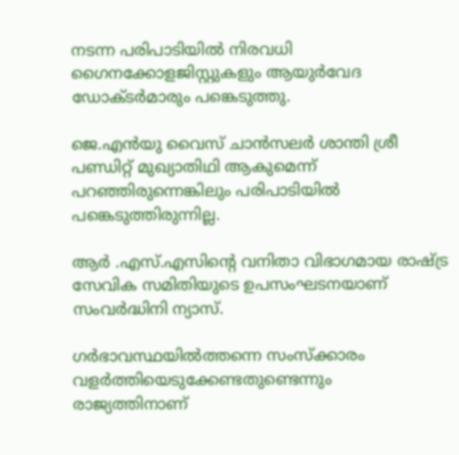നടന്ന പരിപാടിയില്‍ നിരവധി ഗൈനക്കോളജിസ്റ്റുകളും ആയുര്‍വേദ ഡോക്ടര്‍മാരും പങ്കെടുത്തു.

ജെ.എന്‍യു വൈസ് ചാന്‍സലര്‍ ശാന്തി ശ്രീ പണ്ഡിറ്റ് മുഖ്യാതിഥി ആകുമെന്ന് പറഞ്ഞിരുന്നെങ്കിലും പരിപാടിയില്‍ പങ്കെടുത്തിരുന്നില്ല.

ആര്‍ ‍.എസ്.എസിന്റെ വനിതാ വിഭാഗമായ രാഷ്ട്ര സേവിക സമിതിയുടെ ഉപസംഘടനയാണ് സംവര്‍ദ്ധിനി ന്യാസ്.

ഗര്‍ഭാവസ്ഥയില്‍ത്തന്നെ സംസ്ക്കാരം വളര്‍ത്തിയെടുക്കേണ്ടതുണ്ടെന്നും രാജ്യത്തിനാണ്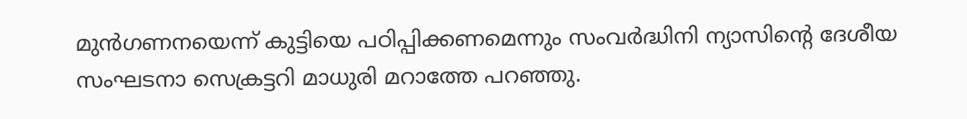മുന്‍ഗണനയെന്ന് കുട്ടിയെ പഠിപ്പിക്കണമെന്നും സംവര്‍ദ്ധിനി ന്യാസിന്റെ ദേശീയ സംഘടനാ സെക്രട്ടറി മാധുരി മറാത്തേ പറഞ്ഞു.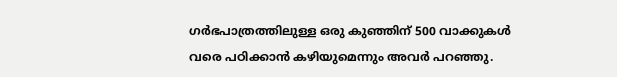ഗര്‍ഭപാത്രത്തിലുള്ള ഒരു കുഞ്ഞിന് 500 വാക്കുകള്‍ വരെ പഠിക്കാന്‍ കഴിയുമെന്നും അവര്‍ പറഞ്ഞു.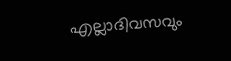എല്ലാദിവസവും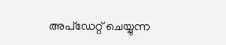അപ്ഡേറ്റ് ചെയ്യുന്ന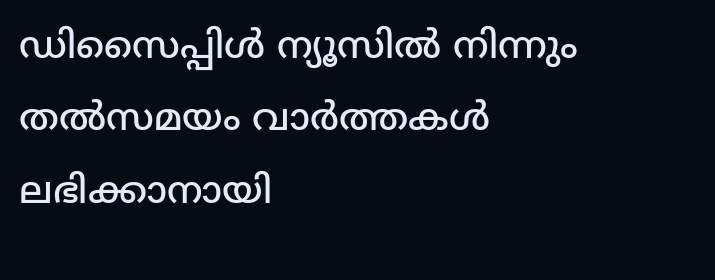ഡിസൈപ്പിൾ ന്യൂസിൽ നിന്നും തൽസമയം വാർത്തകൾ ലഭിക്കാനായി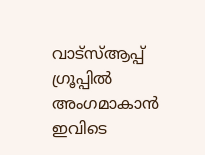വാട്സ്ആപ്പ് ഗ്രൂപ്പിൽ അംഗമാകാൻ ഇവിടെ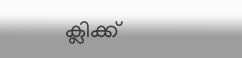ക്ലിക്ക്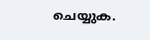ചെയ്യുക.